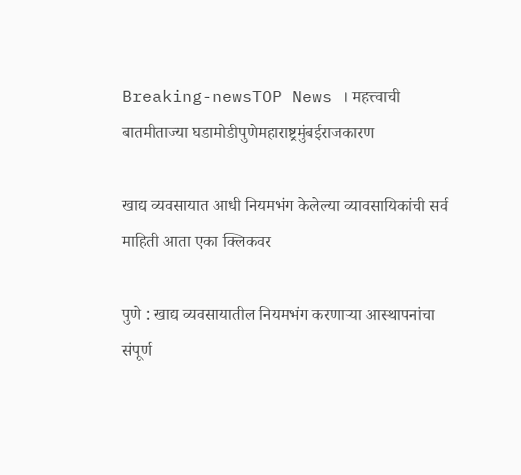Breaking-newsTOP News । महत्त्वाची बातमीताज्या घडामोडीपुणेमहाराष्ट्रमुंबईराजकारण

खाद्य व्यवसायात आधी नियमभंग केलेल्या व्यावसायिकांची सर्व माहिती आता एका क्लिकवर

पुणे : खाद्य व्यवसायातील नियमभंग करणाऱ्या आस्थापनांचा संपूर्ण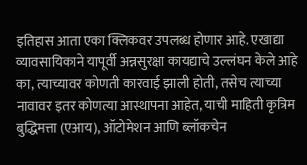इतिहास आता एका क्लिकवर उपलब्ध होणार आहे. एखाद्या व्यावसायिकाने यापूर्वी अन्नसुरक्षा कायद्याचे उल्लंघन केले आहे का, त्याच्यावर कोणती कारवाई झाली होती, तसेच त्याच्या नावावर इतर कोणत्या आस्थापना आहेत, याची माहिती कृत्रिम बुद्धिमत्ता (एआय), ऑटोमेशन आणि ब्लॉकचेन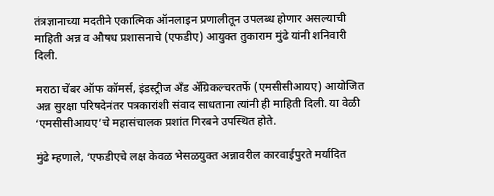तंत्रज्ञानाच्या मदतीने एकात्मिक ऑनलाइन प्रणालीतून उपलब्ध होणार असल्याची माहिती अन्न व औषध प्रशासनाचे (एफडीए) आयुक्त तुकाराम मुंढे यांनी शनिवारी दिली.

मराठा चेंबर ऑफ कॉमर्स, इंडस्ट्रीज अँड ॲग्रिकल्चरतर्फे (एमसीसीआयए) आयोजित अन्न सुरक्षा परिषदेनंतर पत्रकारांशी संवाद साधताना त्यांनी ही माहिती दिली. या वेळी ‘एमसीसीआयए’चे महासंचालक प्रशांत गिरबने उपस्थित होते.

मुंढे म्हणाले, ‘एफडीएचे लक्ष केवळ भेसळयुक्त अन्नावरील कारवाईपुरते मर्यादित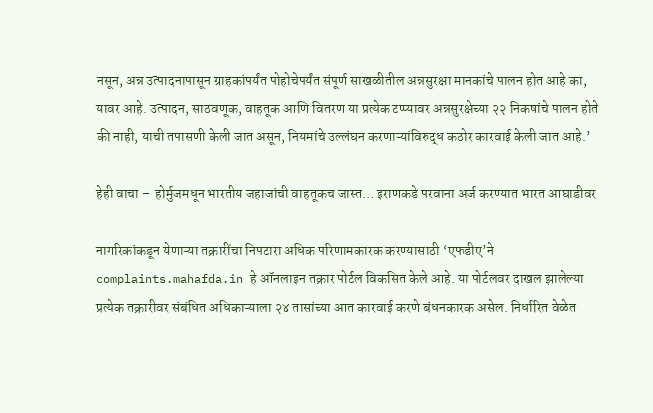नसून, अन्न उत्पादनापासून ग्राहकांपर्यंत पोहोचेपर्यंत संपूर्ण साखळीतील अन्नसुरक्षा मानकांचे पालन होत आहे का, यावर आहे. उत्पादन, साठवणूक, वाहतूक आणि वितरण या प्रत्येक टप्प्यावर अन्नसुरक्षेच्या २२ निकषांचे पालन होते की नाही, याची तपासणी केली जात असून, नियमांचे उल्लंघन करणाऱ्यांविरुद्ध कठोर कारवाई केली जात आहे.’

हेही वाचा –  होर्मुजमधून भारतीय जहाजांची वाहतूकच जास्त… इराणकडे परवाना अर्ज करण्यात भारत आघाडीवर

नागरिकांकडून येणाऱ्या तक्रारींचा निपटारा अधिक परिणामकारक करण्यासाठी ‘एफडीए’ने complaints.mahafda.in हे ऑनलाइन तक्रार पोर्टल विकसित केले आहे. या पोर्टलवर दाखल झालेल्या प्रत्येक तक्रारीवर संबंधित अधिकाऱ्याला २४ तासांच्या आत कारवाई करणे बंधनकारक असेल. निर्धारित वेळेत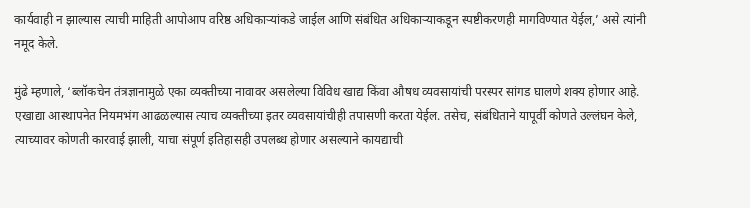कार्यवाही न झाल्यास त्याची माहिती आपोआप वरिष्ठ अधिकाऱ्यांकडे जाईल आणि संबंधित अधिकाऱ्याकडून स्पष्टीकरणही मागविण्यात येईल,’ असे त्यांनी नमूद केले.

मुंढे म्हणाले, ‘ब्लॉकचेन तंत्रज्ञानामुळे एका व्यक्तीच्या नावावर असलेल्या विविध खाद्य किंवा औषध व्यवसायांची परस्पर सांगड घालणे शक्य होणार आहे. एखाद्या आस्थापनेत नियमभंग आढळल्यास त्याच व्यक्तीच्या इतर व्यवसायांचीही तपासणी करता येईल. तसेच, संबंधिताने यापूर्वी कोणते उल्लंघन केले, त्याच्यावर कोणती कारवाई झाली, याचा संपूर्ण इतिहासही उपलब्ध होणार असल्याने कायद्याची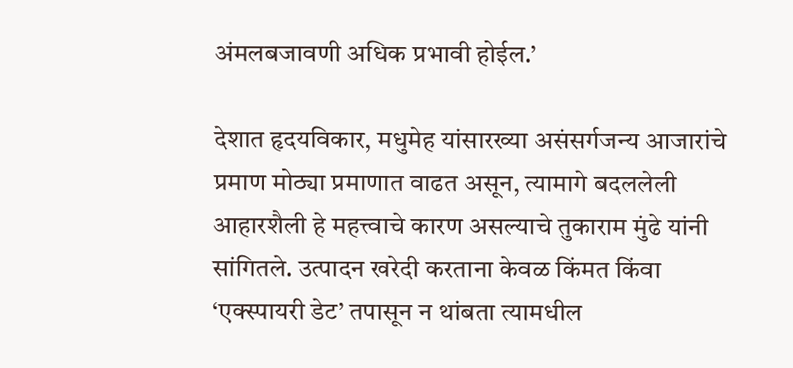अंमलबजावणी अधिक प्रभावी होईल.’

देशात हृदयविकार, मधुमेह यांसारख्या असंसर्गजन्य आजारांचे प्रमाण मोठ्या प्रमाणात वाढत असून, त्यामागे बदललेली आहारशैली हे महत्त्वाचे कारण असल्याचे तुकाराम मुंढे यांनी सांगितले. उत्पादन खरेदी करताना केवळ किंमत किंवा ‘एक्स्पायरी डेट’ तपासून न थांबता त्यामधील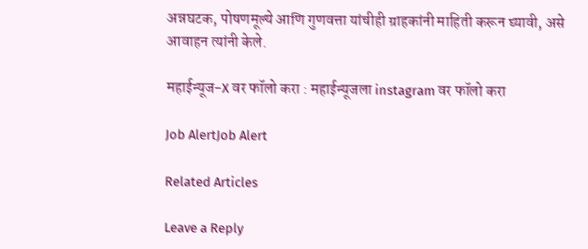अन्नघटक, पोषणमूल्ये आणि गुणवत्ता यांचीही ग्राहकांनी माहिती करून घ्यावी, असे आवाहन त्यांनी केले.

महाईन्यूज-X वर फॉलो करा : महाईन्यूजला instagram वर फॉलो करा

Job AlertJob Alert

Related Articles

Leave a Reply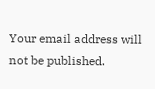Your email address will not be published.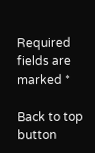Required fields are marked *

Back to top button